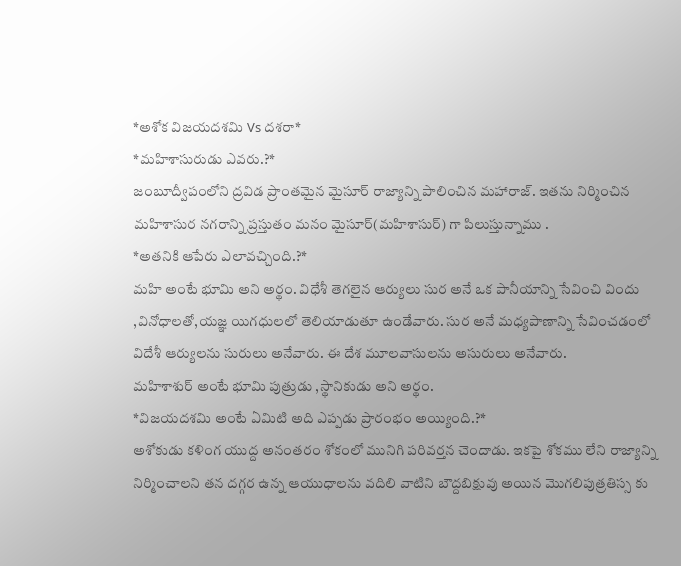*అశోక విజయదశమి Vs దశరా*
*మహిశాసురుడు ఎవరు.?*
జంబూద్వీపంలోని ద్రవిడ ప్రాంతమైన మైసూర్ రాజ్యాన్ని పాలించిన మహారాజ్. ఇతను నిర్మించిన మహిశాసుర నగరాన్ని ప్రస్తుతం మనం మైసూర్(మహిశాసుర్) గా పిలుస్తున్నాము .
*అతనికి ఆపేరు ఎలావచ్చింది.?*
మహి అంటే భూమి అని అర్థం. విధేశీ తెగలైన ఆర్యులు సుర అనే ఒక పానీయాన్ని సేవించి విందు ,వినోధాలతో,యజ్ఞ యిగధులలో తెలియాడుతూ ఉండేవారు. సుర అనే మధ్యపాణాన్ని సేవించడంలో విదేశీ ఆర్యులను సురులు అనేవారు. ఈ దేశ మూలవాసులను అసురులు అనేవారు.
మహిశాశుర్ అంటే భూమి పుత్రుడు ,స్థానికుడు అని అర్థం.
*విజయదశమి అంటే ఏమిటి అది ఎప్పడు ప్రారంభం అయ్యింది.?*
అశోకుడు కళింగ యుద్ద అనంతరం శోకంలో మునిగి పరివర్తన చెందాడు. ఇకపై శోకము లేని రాజ్యాన్ని నిర్మించాలని తన దగ్గర ఉన్న ఆయుధాలను వదిలి వాటిని బౌద్దబిక్షువు అయిన మొగలిపుత్రతిస్స కు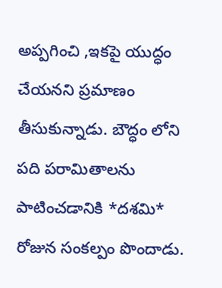అప్పగించి ,ఇకపై యుద్ధం చేయనని ప్రమాణం తీసుకున్నాడు. బౌద్ధం లోని పది పరామితాలను పాటించడానికి *దశమి* రోజున సంకల్పం పొందాడు.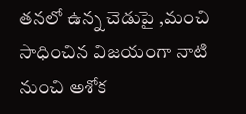తనలో ఉన్న చెడుపై ,మంచి సాధించిన విజయంగా నాటి నుంచి అశోక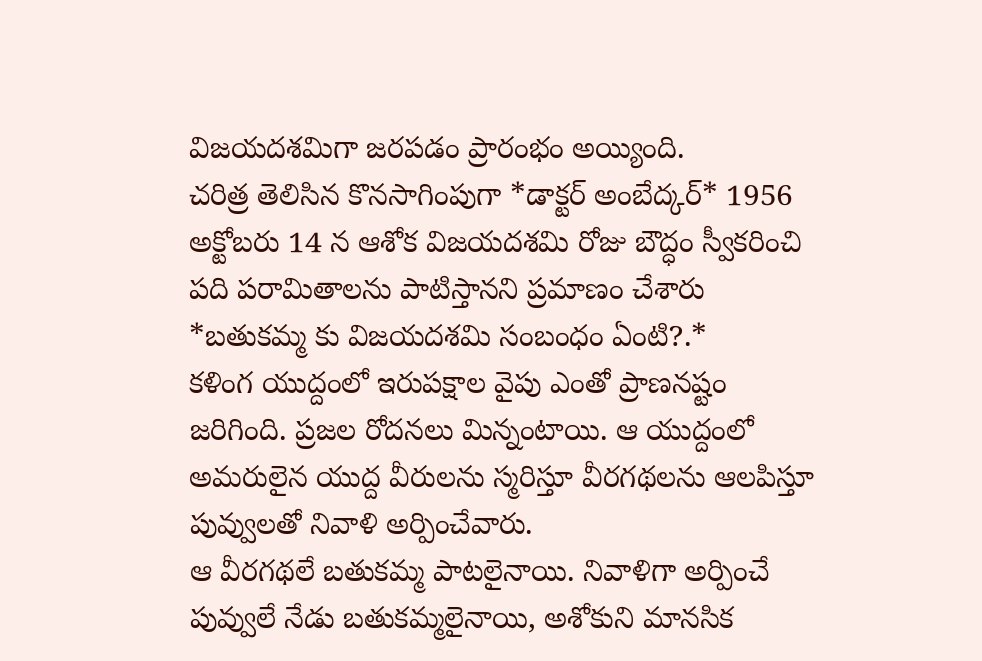విజయదశమిగా జరపడం ప్రారంభం అయ్యింది.
చరిత్ర తెలిసిన కొనసాగింపుగా *డాక్టర్ అంబేద్కర్* 1956 అక్టోబరు 14 న ఆశోక విజయదశమి రోజు బౌద్ధం స్వీకరించి పది పరామితాలను పాటిస్తానని ప్రమాణం చేశారు
*బతుకమ్మ కు విజయదశమి సంబంధం ఏంటి?.*
కళింగ యుద్దంలో ఇరుపక్షాల వైపు ఎంతో ప్రాణనష్టం జరిగింది. ప్రజల రోదనలు మిన్నంటాయి. ఆ యుద్దంలో అమరులైన యుద్ద వీరులను స్మరిస్తూ వీరగథలను ఆలపిస్తూ పువ్వులతో నివాళి అర్పించేవారు.
ఆ వీరగథలే బతుకమ్మ పాటలైనాయి. నివాళిగా అర్పించే పువ్వులే నేడు బతుకమ్మలైనాయి, అశోకుని మానసిక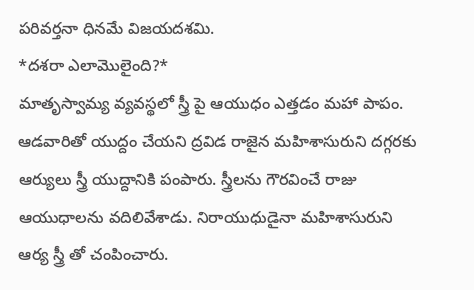పరివర్తనా ధినమే విజయదశమి.
*దశరా ఎలామొలైంది?*
మాతృస్వామ్య వ్యవస్థలో స్త్రీ పై ఆయుధం ఎత్తడం మహా పాపం. ఆడవారితో యుద్దం చేయని ద్రవిడ రాజైన మహిశాసురుని దగ్గరకు ఆర్యులు స్త్రీ యుద్దానికి పంపారు. స్త్రీలను గౌరవించే రాజు ఆయుధాలను వదిలివేశాడు. నిరాయుధుడైనా మహిశాసురుని ఆర్య స్త్రీ తో చంపించారు.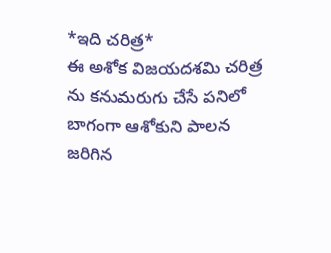*ఇది చరిత్ర*
ఈ అశోక విజయదశమి చరిత్ర ను కనుమరుగు చేసే పనిలో బాగంగా ఆశోకుని పాలన జరిగిన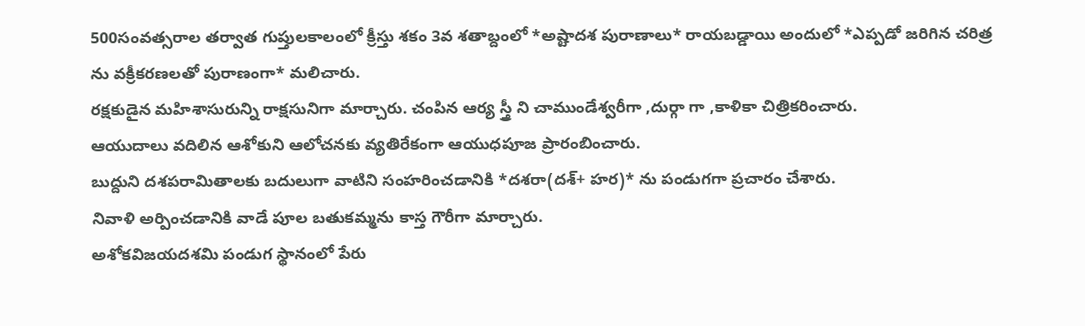500సంవత్సరాల తర్వాత గుప్తులకాలంలో క్రీస్తు శకం 3వ శతాబ్దంలో *అష్టాదశ పురాణాలు* రాయబడ్డాయి అందులో *ఎప్పడో జరిగిన చరిత్ర ను వక్రీకరణలతో పురాణంగా* మలిచారు.
రక్షకుడైన మహిశాసురున్ని రాక్షసునిగా మార్చారు. చంపిన ఆర్య స్త్రీ ని చాముండేశ్వరీగా ,దుర్గా గా ,కాళికా చిత్రికరించారు.
ఆయుదాలు వదిలిన ఆశోకుని ఆలోచనకు వ్యతిరేకంగా ఆయుధపూజ ప్రారంబించారు.
బుద్దుని దశపరామితాలకు బదులుగా వాటిని సంహరించడానికి *దశరా(దశ్+ హర)* ను పండుగగా ప్రచారం చేశారు.
నివాళి అర్పించడానికి వాడే పూల బతుకమ్మను కాస్త గౌరీగా మార్చారు.
అశోకవిజయదశమి పండుగ స్థానంలో పేరు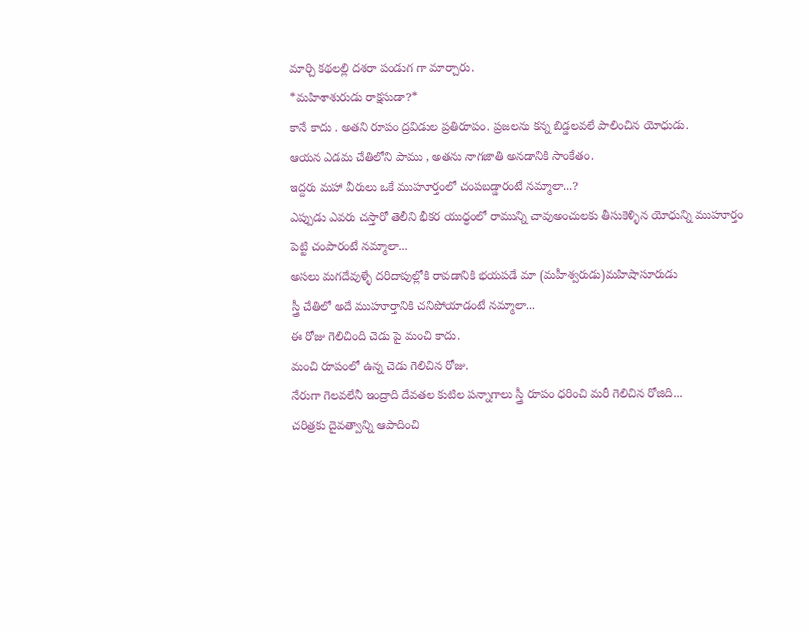మార్చి కథలల్లి దశరా పండుగ గా మార్చారు.
*మహిశాశురుడు రాక్షసుడా?*
కానే కాదు . అతని రూపం ద్రవిడుల ప్రతిరూపం. ప్రజలను కన్న బిడ్డలవలే పాలించిన యోధుడు.
ఆయన ఎడమ చేతిలోని పాము , అతను నాగజాతి అనడానికి సాంకేతం.
ఇద్దరు మహా వీరులు ఒకే ముహూర్తంలో చంపబడ్డారంటే నమ్మాలా...?
ఎప్పుడు ఎవరు చస్తారో తెలీని భీకర యుధ్ధంలో రామున్ని చావుఅంచులకు తీసుకెళ్ళిన యోధున్ని ముహూర్తం పెట్టి చంపారంటే నమ్మాలా...
అసలు మగదేవుళ్ళే దరిదాపుల్లోకి రావడానికి భయపడే మా (మహీశ్వరుడు)మహిషాసూరుడు
స్త్రీ చేతిలో అదే ముహూర్తానికి చనిపోయాడంటే నమ్మాలా...
ఈ రోజు గెలిచింది చెడు పై మంచి కాదు.
మంచి రూపంలో ఉన్న చెడు గెలిచిన రోజు.
నేరుగా గెలవలేనీ ఇంద్రాది దేవతల కుటిల పన్నాగాలు స్త్రీ రూపం ధరించి మరీ గెలిచిన రోజిది...
చరిత్రకు దైవత్వాన్ని ఆపాదించి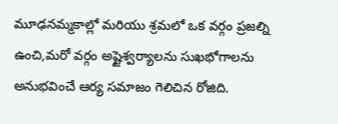మూఢనమ్మకాల్లో మరియు శ్రమలో ఒక వర్గం ప్రజల్ని ఉంచి,మరో వర్గం అష్టైశ్వర్యాలను సుఖభోగాలను అనుభవించే ఆర్య సమాజం గెలిచిన రోజిది.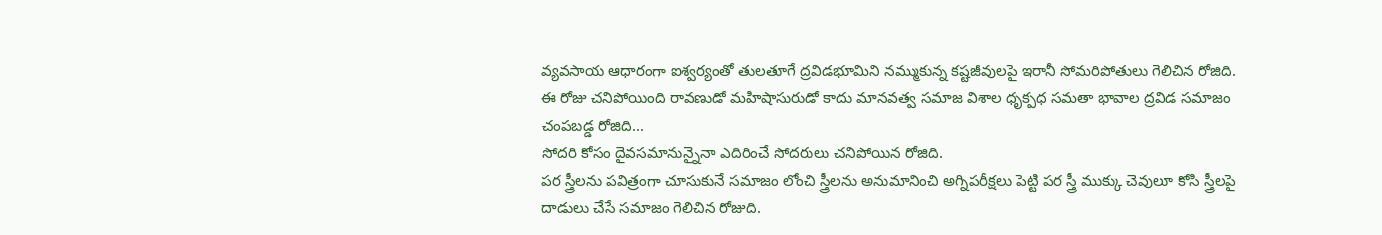వ్యవసాయ ఆధారంగా ఐశ్వర్యంతో తులతూగే ద్రవిడభూమిని నమ్ముకున్న కష్టజీవులపై ఇరానీ సోమరిపోతులు గెలిచిన రోజిది.
ఈ రోజు చనిపోయింది రావణుడో మహిషాసురుడో కాదు మానవత్వ సమాజ విశాల ధృక్పధ సమతా భావాల ద్రవిడ సమాజం చంపబడ్డ రోజిది...
సోదరి కోసం దైవసమానున్నైనా ఎదిరించే సోదరులు చనిపోయిన రోజిది.
పర స్త్రీలను పవిత్రంగా చూసుకునే సమాజం లోంచి స్త్రీలను అనుమానించి అగ్నిపరీక్షలు పెట్టి పర స్త్రీ ముక్కు చెవులూ కోసి స్త్రీలపై దాడులు చేసే సమాజం గెలిచిన రోజుది.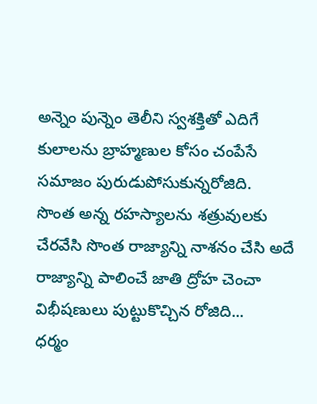అన్నెం పున్నెం తెలీని స్వశక్తితో ఎదిగే కులాలను బ్రాహ్మణుల కోసం చంపేసే సమాజం పురుడుపోసుకున్నరోజిది.
సొంత అన్న రహస్యాలను శత్రువులకు చేరవేసి సొంత రాజ్యాన్ని నాశనం చేసి అదే రాజ్యాన్ని పాలించే జాతి ద్రోహ చెంచా విభీషణులు పుట్టుకొచ్చిన రోజిది...
ధర్మం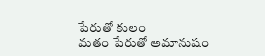పేరుతో కులం
మతం పేరుతో అమానుషం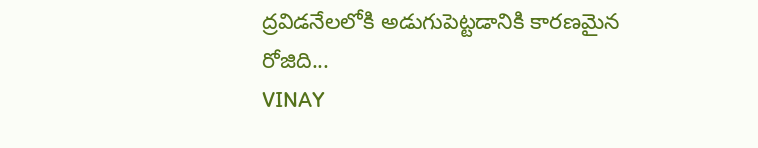ద్రవిడనేలలోకి అడుగుపెట్టడానికి కారణమైన రోజిది...
VINAY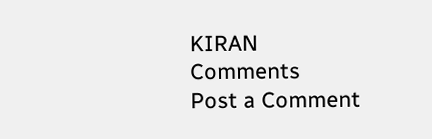KIRAN
Comments
Post a Comment